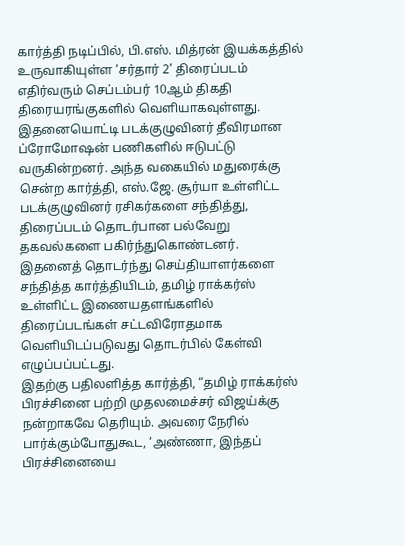கார்த்தி நடிப்பில், பி.எஸ். மித்ரன் இயக்கத்தில் உருவாகியுள்ள ‘சர்தார் 2’ திரைப்படம் எதிர்வரும் செப்டம்பர் 10ஆம் திகதி திரையரங்குகளில் வெளியாகவுள்ளது.
இதனையொட்டி படக்குழுவினர் தீவிரமான ப்ரோமோஷன் பணிகளில் ஈடுபட்டு வருகின்றனர். அந்த வகையில் மதுரைக்கு சென்ற கார்த்தி, எஸ்.ஜே. சூர்யா உள்ளிட்ட படக்குழுவினர் ரசிகர்களை சந்தித்து, திரைப்படம் தொடர்பான பல்வேறு தகவல்களை பகிர்ந்துகொண்டனர்.
இதனைத் தொடர்ந்து செய்தியாளர்களை சந்தித்த கார்த்தியிடம், தமிழ் ராக்கர்ஸ் உள்ளிட்ட இணையதளங்களில் திரைப்படங்கள் சட்டவிரோதமாக வெளியிடப்படுவது தொடர்பில் கேள்வி எழுப்பப்பட்டது.
இதற்கு பதிலளித்த கார்த்தி, “தமிழ் ராக்கர்ஸ் பிரச்சினை பற்றி முதலமைச்சர் விஜய்க்கு நன்றாகவே தெரியும். அவரை நேரில் பார்க்கும்போதுகூட, ‘அண்ணா, இந்தப் பிரச்சினையை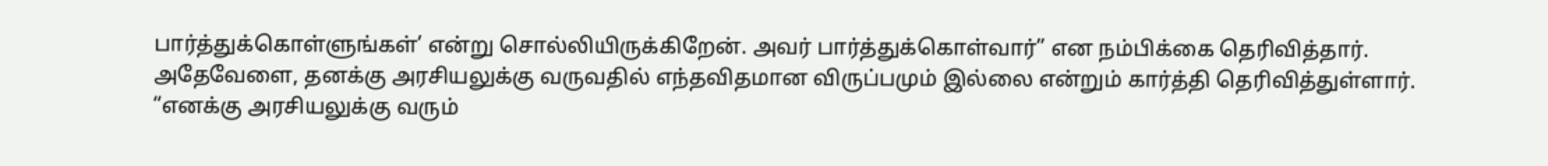பார்த்துக்கொள்ளுங்கள்’ என்று சொல்லியிருக்கிறேன். அவர் பார்த்துக்கொள்வார்” என நம்பிக்கை தெரிவித்தார்.
அதேவேளை, தனக்கு அரசியலுக்கு வருவதில் எந்தவிதமான விருப்பமும் இல்லை என்றும் கார்த்தி தெரிவித்துள்ளார்.
“எனக்கு அரசியலுக்கு வரும்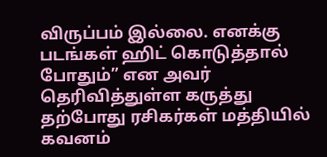விருப்பம் இல்லை. எனக்கு படங்கள் ஹிட் கொடுத்தால் போதும்” என அவர் தெரிவித்துள்ள கருத்து தற்போது ரசிகர்கள் மத்தியில் கவனம்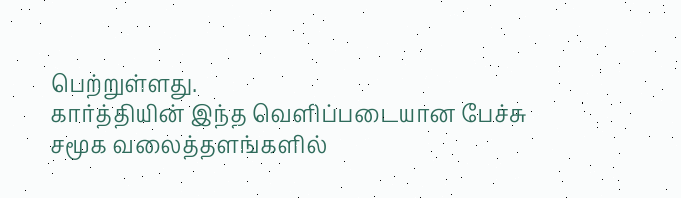பெற்றுள்ளது.
கார்த்தியின் இந்த வெளிப்படையான பேச்சு சமூக வலைத்தளங்களில்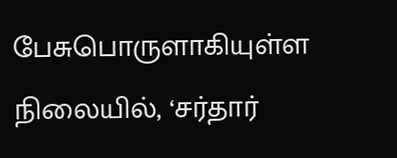பேசுபொருளாகியுள்ள நிலையில், ‘சர்தார்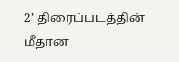2’ திரைப்படத்தின் மீதான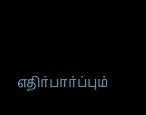எதிர்பார்ப்பும்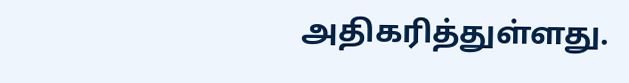அதிகரித்துள்ளது.